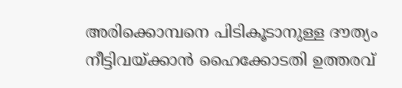അരിക്കൊമ്പനെ പിടികൂടാനുള്ള ദൗത്യം നീട്ടിവയ്ക്കാൻ ഹൈക്കോടതി ഉത്തരവ്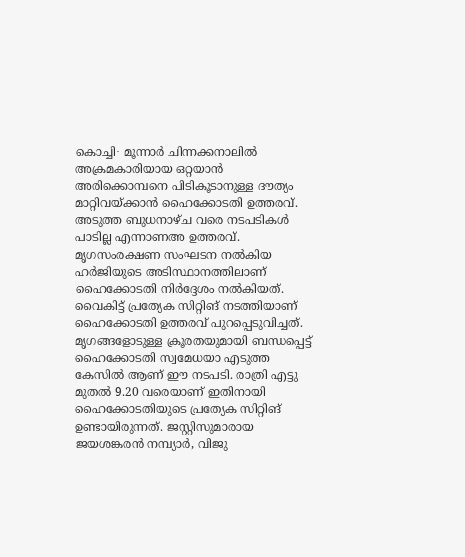കൊച്ചി∙ മൂന്നാർ ചിന്നക്കനാലിൽ അക്രമകാരിയായ ഒറ്റയാൻ അരിക്കൊമ്പനെ പിടികൂടാനുള്ള ദൗത്യം മാറ്റിവയ്ക്കാൻ ഹൈക്കോടതി ഉത്തരവ്. അടുത്ത ബുധനാഴ്ച വരെ നടപടികൾ പാടില്ല എന്നാണഅ ഉത്തരവ്. മൃഗസംരക്ഷണ സംഘടന നൽകിയ ഹർജിയുടെ അടിസ്ഥാനത്തിലാണ് ഹൈക്കോടതി നിർദ്ദേശം നൽകിയത്. വൈകിട്ട് പ്രത്യേക സിറ്റിങ് നടത്തിയാണ് ഹൈക്കോടതി ഉത്തരവ് പുറപ്പെടുവിച്ചത്. മൃഗങ്ങളോടുള്ള ക്രൂരതയുമായി ബന്ധപ്പെട്ട് ഹൈക്കോടതി സ്വമേധയാ എടുത്ത കേസിൽ ആണ് ഈ നടപടി. രാത്രി എട്ടു മുതൽ 9.20 വരെയാണ് ഇതിനായി ഹൈക്കോടതിയുടെ പ്രത്യേക സിറ്റിങ് ഉണ്ടായിരുന്നത്. ജസ്റ്റിസുമാരായ ജയശങ്കരൻ നമ്പ്യാർ, വിജു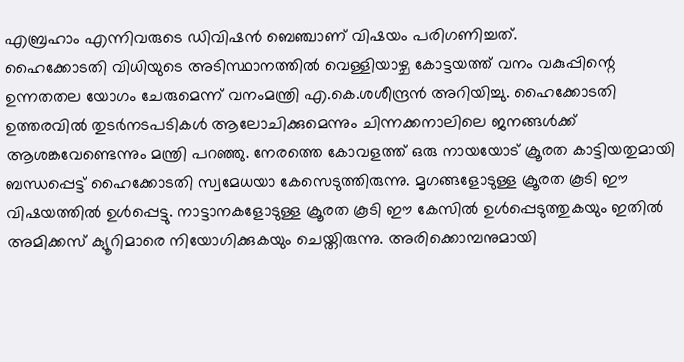എബ്രഹാം എന്നിവരുടെ ഡിവിഷൻ ബെഞ്ചാണ് വിഷയം പരിഗണിച്ചത്.
ഹൈക്കോടതി വിധിയുടെ അടിസ്ഥാനത്തിൽ വെള്ളിയാഴ്ച കോട്ടയത്ത് വനം വകുപ്പിന്റെ ഉന്നതതല യോഗം ചേരുമെന്ന് വനംമന്ത്രി എ.കെ.ശശീന്ദ്രൻ അറിയിച്ചു. ഹൈക്കോടതി ഉത്തരവിൽ തുടർനടപടികൾ ആലോചിക്കുമെന്നും ചിന്നക്കനാലിലെ ജനങ്ങൾക്ക് ആശങ്കവേണ്ടെന്നും മന്ത്രി പറഞ്ഞു. നേരത്തെ കോവളത്ത് ഒരു നായയോട് ക്രൂരത കാട്ടിയതുമായി ബന്ധപ്പെട്ട് ഹൈക്കോടതി സ്വമേധയാ കേസെടുത്തിരുന്നു. മൃഗങ്ങളോടുള്ള ക്രൂരത കൂടി ഈ വിഷയത്തിൽ ഉൾപ്പെട്ടു. നാട്ടാനകളോടുള്ള ക്രൂരത കൂടി ഈ കേസിൽ ഉൾപ്പെടുത്തുകയും ഇതിൽ അമിക്കസ് ക്യൂറിമാരെ നിയോഗിക്കുകയും ചെയ്തിരുന്നു. അരിക്കൊമ്പനുമായി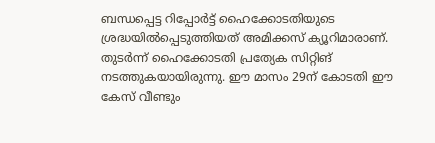ബന്ധപ്പെട്ട റിപ്പോർട്ട് ഹൈക്കോടതിയുടെ ശ്രദ്ധയിൽപ്പെടുത്തിയത് അമിക്കസ് ക്യൂറിമാരാണ്. തുടർന്ന് ഹൈക്കോടതി പ്രത്യേക സിറ്റിങ് നടത്തുകയായിരുന്നു. ഈ മാസം 29ന് കോടതി ഈ കേസ് വീണ്ടും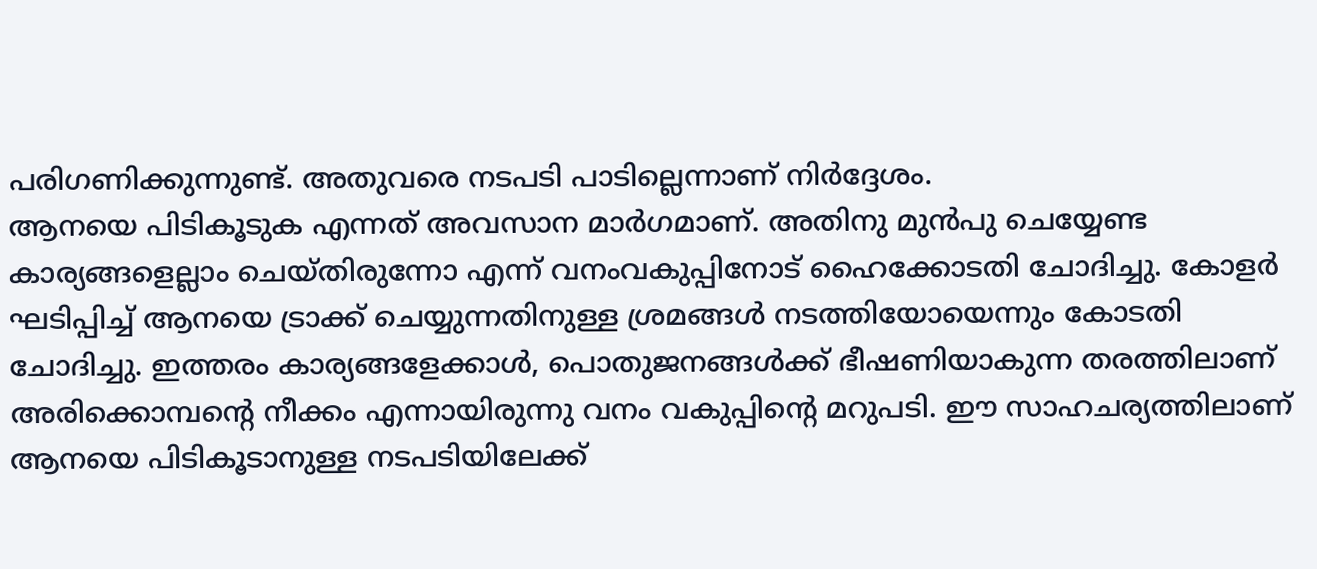പരിഗണിക്കുന്നുണ്ട്. അതുവരെ നടപടി പാടില്ലെന്നാണ് നിർദ്ദേശം.
ആനയെ പിടികൂടുക എന്നത് അവസാന മാർഗമാണ്. അതിനു മുൻപു ചെയ്യേണ്ട കാര്യങ്ങളെല്ലാം ചെയ്തിരുന്നോ എന്ന് വനംവകുപ്പിനോട് ഹൈക്കോടതി ചോദിച്ചു. കോളർ ഘടിപ്പിച്ച് ആനയെ ട്രാക്ക് ചെയ്യുന്നതിനുള്ള ശ്രമങ്ങൾ നടത്തിയോയെന്നും കോടതി ചോദിച്ചു. ഇത്തരം കാര്യങ്ങളേക്കാൾ, പൊതുജനങ്ങൾക്ക് ഭീഷണിയാകുന്ന തരത്തിലാണ് അരിക്കൊമ്പന്റെ നീക്കം എന്നായിരുന്നു വനം വകുപ്പിന്റെ മറുപടി. ഈ സാഹചര്യത്തിലാണ് ആനയെ പിടികൂടാനുള്ള നടപടിയിലേക്ക്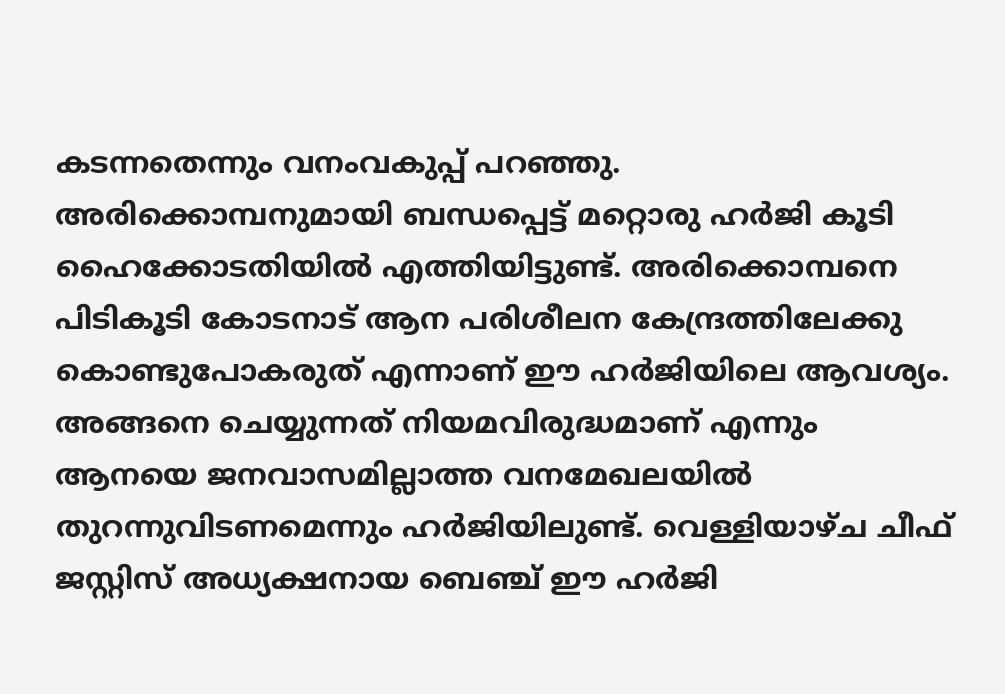കടന്നതെന്നും വനംവകുപ്പ് പറഞ്ഞു.
അരിക്കൊമ്പനുമായി ബന്ധപ്പെട്ട് മറ്റൊരു ഹർജി കൂടി ഹൈക്കോടതിയിൽ എത്തിയിട്ടുണ്ട്. അരിക്കൊമ്പനെ പിടികൂടി കോടനാട് ആന പരിശീലന കേന്ദ്രത്തിലേക്കു കൊണ്ടുപോകരുത് എന്നാണ് ഈ ഹർജിയിലെ ആവശ്യം. അങ്ങനെ ചെയ്യുന്നത് നിയമവിരുദ്ധമാണ് എന്നും ആനയെ ജനവാസമില്ലാത്ത വനമേഖലയിൽ തുറന്നുവിടണമെന്നും ഹർജിയിലുണ്ട്. വെള്ളിയാഴ്ച ചീഫ് ജസ്റ്റിസ് അധ്യക്ഷനായ ബെഞ്ച് ഈ ഹർജി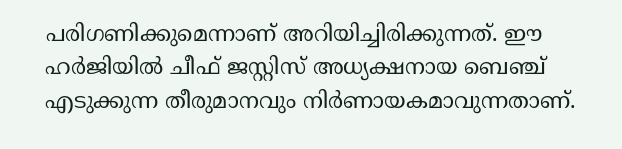പരിഗണിക്കുമെന്നാണ് അറിയിച്ചിരിക്കുന്നത്. ഈ ഹർജിയിൽ ചീഫ് ജസ്റ്റിസ് അധ്യക്ഷനായ ബെഞ്ച് എടുക്കുന്ന തീരുമാനവും നിർണായകമാവുന്നതാണ്.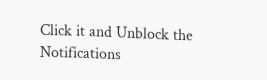Click it and Unblock the Notifications